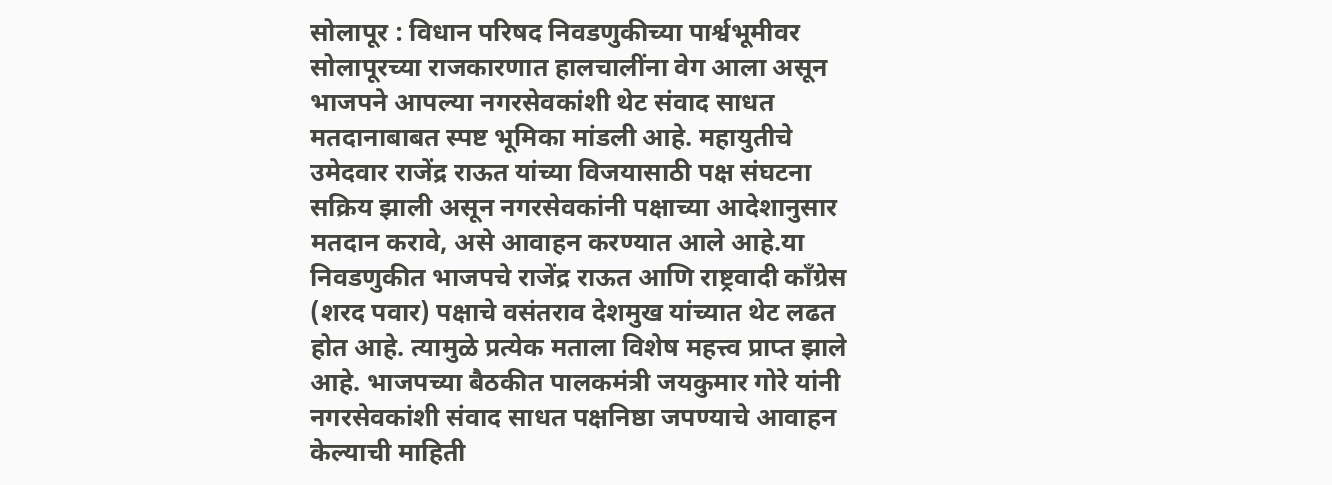सोलापूर : विधान परिषद निवडणुकीच्या पार्श्वभूमीवर सोलापूरच्या राजकारणात हालचालींना वेग आला असून भाजपने आपल्या नगरसेवकांशी थेट संवाद साधत मतदानाबाबत स्पष्ट भूमिका मांडली आहे. महायुतीचे उमेदवार राजेंद्र राऊत यांच्या विजयासाठी पक्ष संघटना सक्रिय झाली असून नगरसेवकांनी पक्षाच्या आदेशानुसार मतदान करावे, असे आवाहन करण्यात आले आहे.या निवडणुकीत भाजपचे राजेंद्र राऊत आणि राष्ट्रवादी काँग्रेस (शरद पवार) पक्षाचे वसंतराव देशमुख यांच्यात थेट लढत होत आहे. त्यामुळे प्रत्येक मताला विशेष महत्त्व प्राप्त झाले आहे. भाजपच्या बैठकीत पालकमंत्री जयकुमार गोरे यांनी नगरसेवकांशी संवाद साधत पक्षनिष्ठा जपण्याचे आवाहन केल्याची माहिती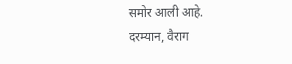समोर आली आहे.
दरम्यान, वैराग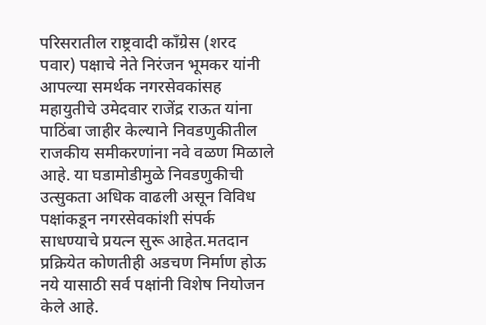परिसरातील राष्ट्रवादी काँग्रेस (शरद पवार) पक्षाचे नेते निरंजन भूमकर यांनी आपल्या समर्थक नगरसेवकांसह महायुतीचे उमेदवार राजेंद्र राऊत यांना पाठिंबा जाहीर केल्याने निवडणुकीतील राजकीय समीकरणांना नवे वळण मिळाले आहे. या घडामोडीमुळे निवडणुकीची उत्सुकता अधिक वाढली असून विविध पक्षांकडून नगरसेवकांशी संपर्क साधण्याचे प्रयत्न सुरू आहेत.मतदान प्रक्रियेत कोणतीही अडचण निर्माण होऊ नये यासाठी सर्व पक्षांनी विशेष नियोजन केले आहे.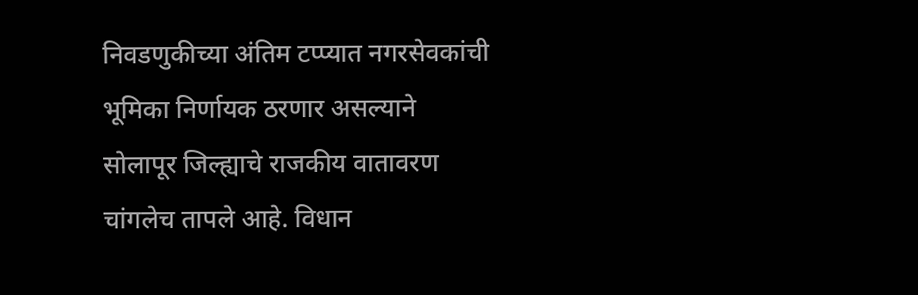निवडणुकीच्या अंतिम टप्प्यात नगरसेवकांची भूमिका निर्णायक ठरणार असल्याने सोलापूर जिल्ह्याचे राजकीय वातावरण चांगलेच तापले आहे. विधान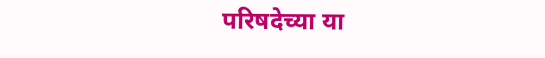परिषदेच्या या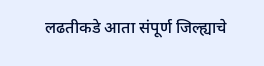लढतीकडे आता संपूर्ण जिल्ह्याचे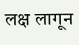लक्ष लागून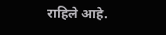राहिले आहे.